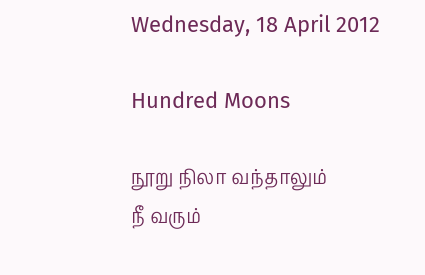Wednesday, 18 April 2012

Hundred Moons

நூறு நிலா வந்தாலும்
நீ வரும்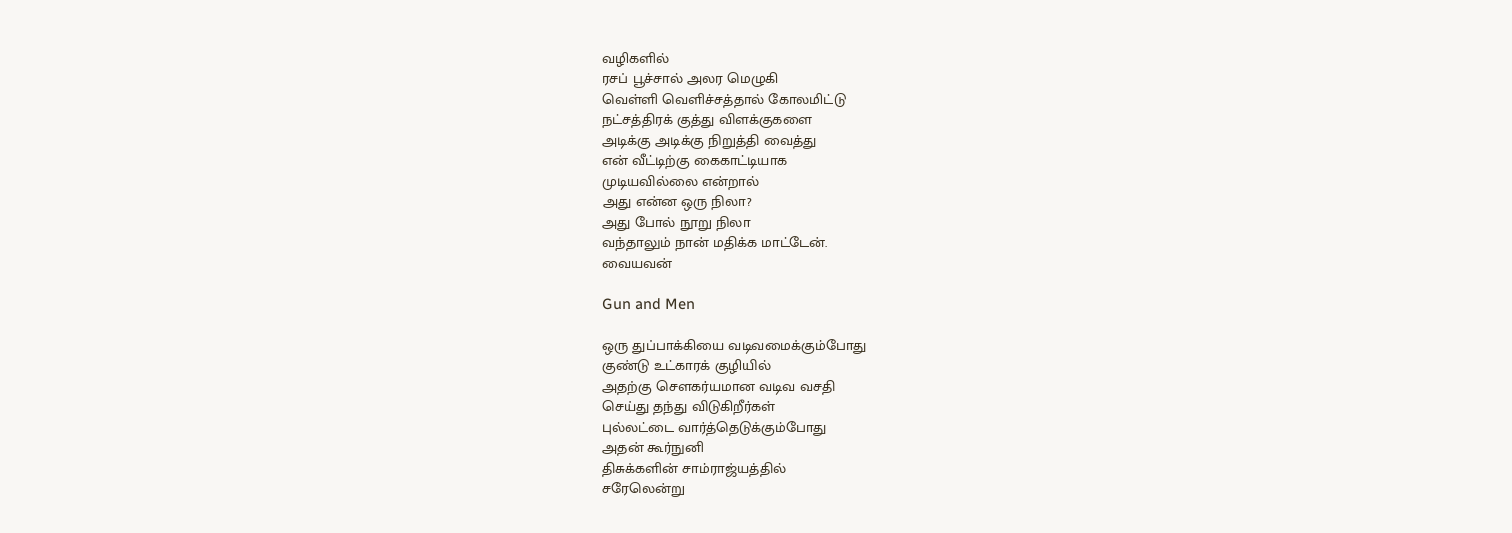வழிகளில்
ரசப் பூச்சால் அலர மெழுகி
வெள்ளி வெளிச்சத்தால் கோலமிட்டு
நட்சத்திரக் குத்து விளக்குகளை
அடிக்கு அடிக்கு நிறுத்தி வைத்து
என் வீட்டிற்கு கைகாட்டியாக
முடியவில்லை என்றால்
அது என்ன ஒரு நிலா?
அது போல் நூறு நிலா
வந்தாலும் நான் மதிக்க மாட்டேன்.
வையவன்

Gun and Men

ஒரு துப்பாக்கியை வடிவமைக்கும்போது
குண்டு உட்காரக் குழியில்
அதற்கு சௌகர்யமான வடிவ வசதி
செய்து தந்து விடுகிறீர்கள்
புல்லட்டை வார்த்தெடுக்கும்போது
அதன் கூர்நுனி
திசுக்களின் சாம்ராஜ்யத்தில்
சரேலென்று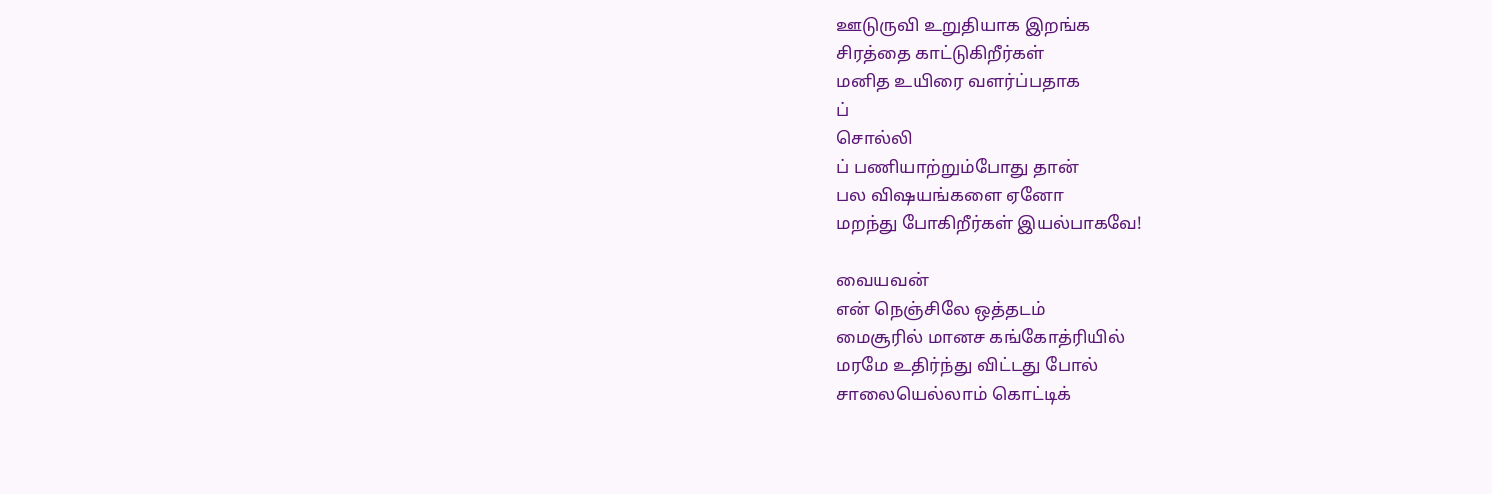ஊடுருவி உறுதியாக இறங்க
சிரத்தை காட்டுகிறீர்கள்
மனித உயிரை வளர்ப்பதாக
ப்
சொல்லி
ப் பணியாற்றும்போது தான்
பல விஷயங்களை ஏனோ
மறந்து போகிறீர்கள் இயல்பாகவே!

வையவன்
என் நெஞ்சிலே ஒத்தடம்
மைசூரில் மானச கங்கோத்ரியில்
மரமே உதிர்ந்து விட்டது போல்
சாலையெல்லாம் கொட்டிக்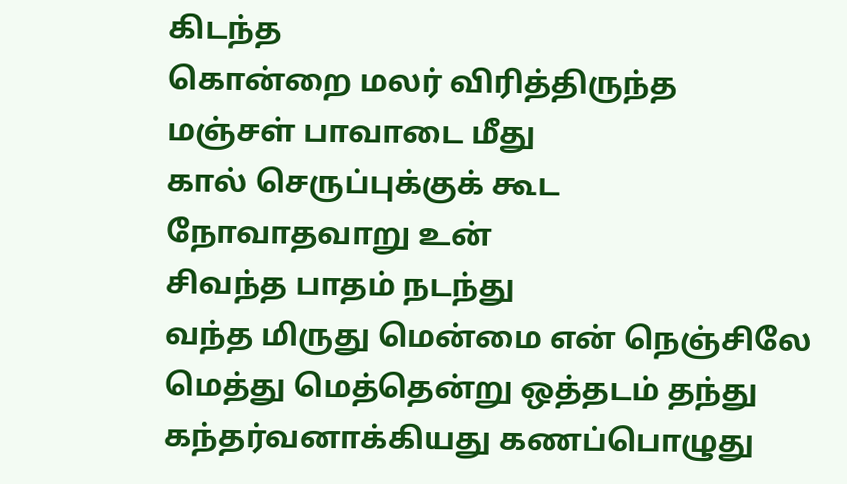கிடந்த
கொன்றை மலர் விரித்திருந்த
மஞ்சள் பாவாடை மீது
கால் செருப்புக்குக் கூட
நோவாதவாறு உன்
சிவந்த பாதம் நடந்து
வந்த மிருது மென்மை என் நெஞ்சிலே
மெத்து மெத்தென்று ஒத்தடம் தந்து
கந்தர்வனாக்கியது கணப்பொழுது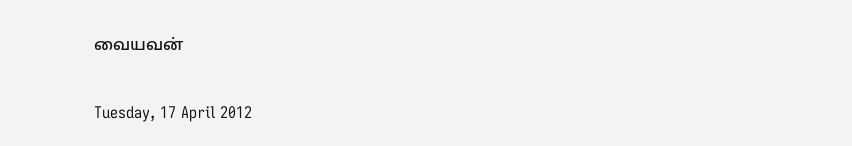வையவன்

Tuesday, 17 April 2012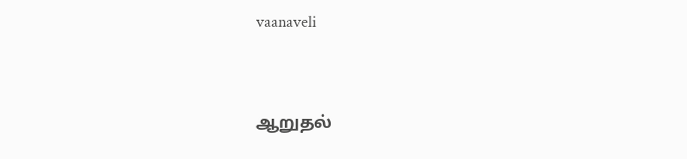vaanaveli


ஆறுதல்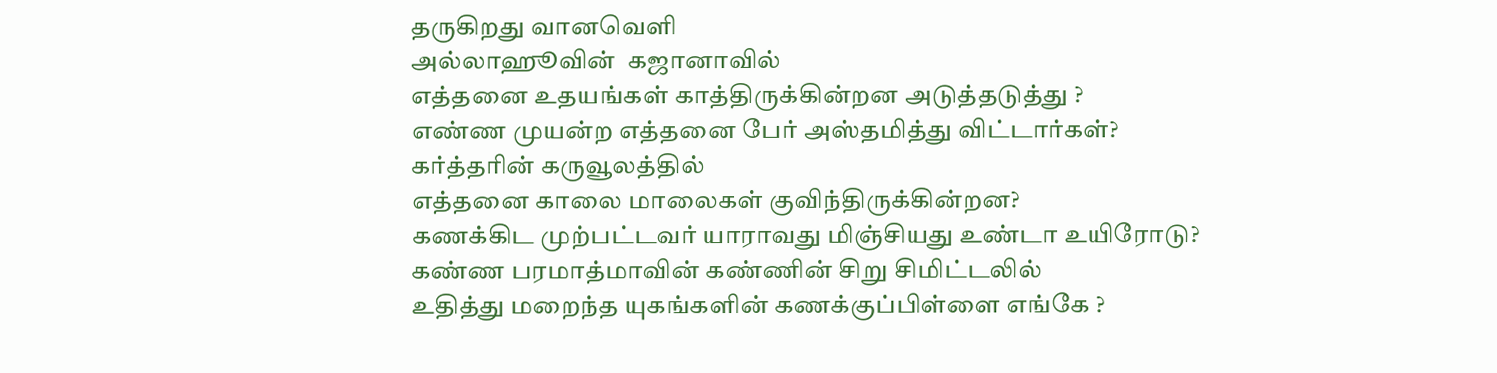தருகிறது வானவெளி
அல்லாஹூவின்  கஜானாவில்
எத்தனை உதயங்கள் காத்திருக்கின்றன அடுத்தடுத்து ?
எண்ண முயன்ற எத்தனை பேர் அஸ்தமித்து விட்டார்கள்?
கர்த்தரின் கருவூலத்தில்
எத்தனை காலை மாலைகள் குவிந்திருக்கின்றன?
கணக்கிட முற்பட்டவர் யாராவது மிஞ்சியது உண்டா உயிரோடு?
கண்ண பரமாத்மாவின் கண்ணின் சிறு சிமிட்டலில்
உதித்து மறைந்த யுகங்களின் கணக்குப்பிள்ளை எங்கே ?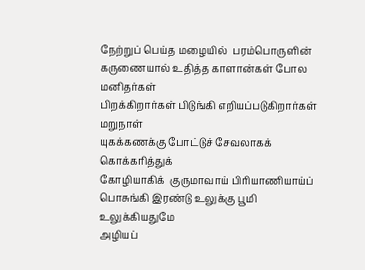நேற்றுப் பெய்த மழையில்  பரம்பொருளின்
கருணையால் உதித்த காளான்கள் போல மனிதர்கள்
பிறக்கிறார்கள் பிடுங்கி எறியப்படுகிறார்கள் மறுநாள்
யுகக்கணக்கு போட்டுச் சேவலாகக் கொக்கரித்துக்
கோழியாகிக்  குருமாவாய் பிரியாணியாய்ப்
பொசுங்கி இரண்டு உலுக்கு பூமி உலுக்கியதுமே
அழியப்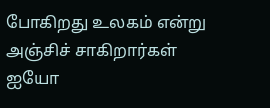போகிறது உலகம் என்று அஞ்சிச் சாகிறார்கள்
ஐயோ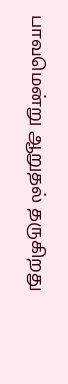பாவமென்று ஆறுதல் தருகிறது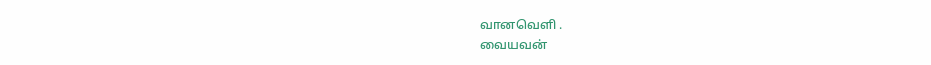வானவெளி .
வையவன்